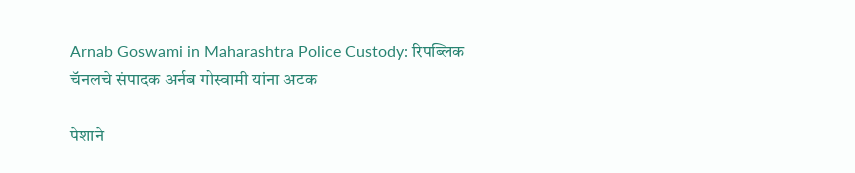Arnab Goswami in Maharashtra Police Custody: रिपब्लिक चॅनलचे संपादक अर्नब गोस्वामी यांना अटक

पेशाने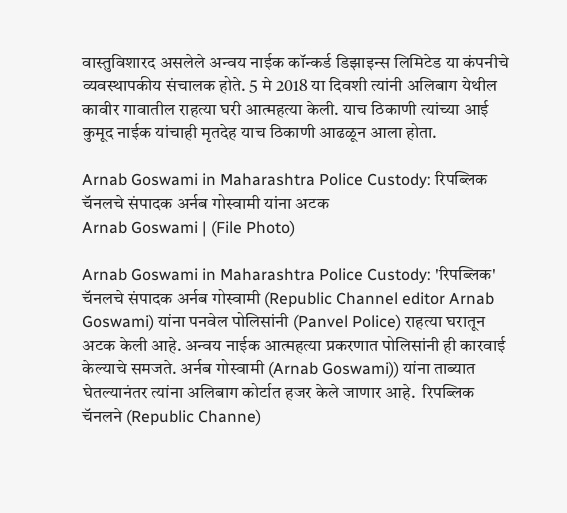वास्तुविशारद असलेले अन्वय नाईक कॉन्कर्ड डिझाइन्स लिमिटेड या कंपनीचे व्यवस्थापकीय संचालक होते. 5 मे 2018 या दिवशी त्यांनी अलिबाग येथील कावीर गावातील राहत्या घरी आत्महत्या केली. याच ठिकाणी त्यांच्या आई कुमूद नाईक यांचाही मृतदेह याच ठिकाणी आढळून आला होता.

Arnab Goswami in Maharashtra Police Custody: रिपब्लिक चॅनलचे संपादक अर्नब गोस्वामी यांना अटक
Arnab Goswami | (File Photo)

Arnab Goswami in Maharashtra Police Custody: 'रिपब्लिक' चॅनलचे संपादक अर्नब गोस्वामी (Republic Channel editor Arnab Goswami) यांना पनवेल पोलिसांनी (Panvel Police) राहत्या घरातून अटक केली आहे. अन्वय नाईक आत्महत्या प्रकरणात पोलिसांनी ही कारवाई केल्याचे समजते. अर्नब गोस्वामी (Arnab Goswami)) यांना ताब्यात घेतल्यानंतर त्यांना अलिबाग कोर्टात हजर केले जाणार आहे.  रिपब्लिक चॅनलने (Republic Channe)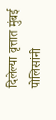दिलेल्या वृत्तात मुंबई पोलिसांनी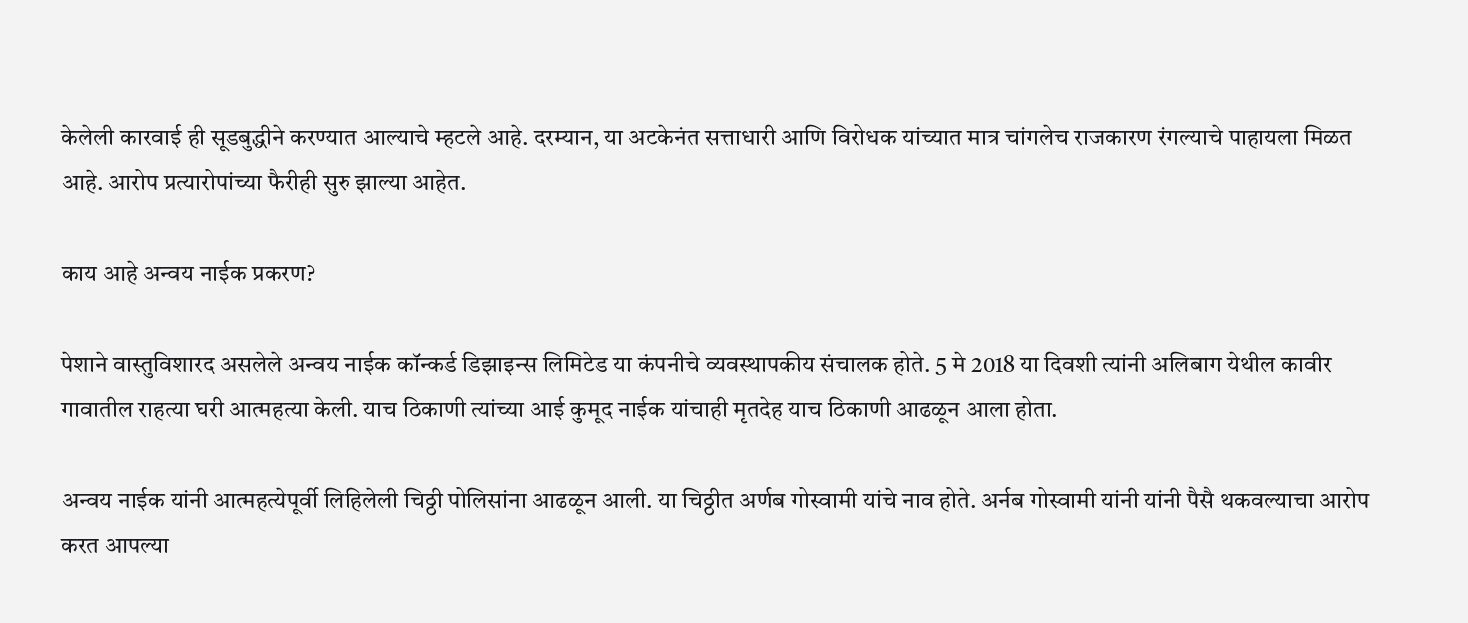केलेली कारवाई ही सूडबुद्धीने करण्यात आल्याचे म्हटले आहे. दरम्यान, या अटकेनंत सत्ताधारी आणि विरोधक यांच्यात मात्र चांगलेच राजकारण रंगल्याचे पाहायला मिळत आहे. आरोप प्रत्यारोपांच्या फैरीही सुरु झाल्या आहेत.

काय आहे अन्वय नाईक प्रकरण?

पेशाने वास्तुविशारद असलेले अन्वय नाईक कॉन्कर्ड डिझाइन्स लिमिटेड या कंपनीचे व्यवस्थापकीय संचालक होते. 5 मे 2018 या दिवशी त्यांनी अलिबाग येथील कावीर गावातील राहत्या घरी आत्महत्या केली. याच ठिकाणी त्यांच्या आई कुमूद नाईक यांचाही मृतदेह याच ठिकाणी आढळून आला होता.

अन्वय नाईक यांनी आत्महत्येपूर्वी लिहिलेली चिठ्ठी पोलिसांना आढळून आली. या चिठ्ठीत अर्णब गोस्वामी यांचे नाव होते. अर्नब गोस्वामी यांनी यांनी पैसै थकवल्याचा आरोप करत आपल्या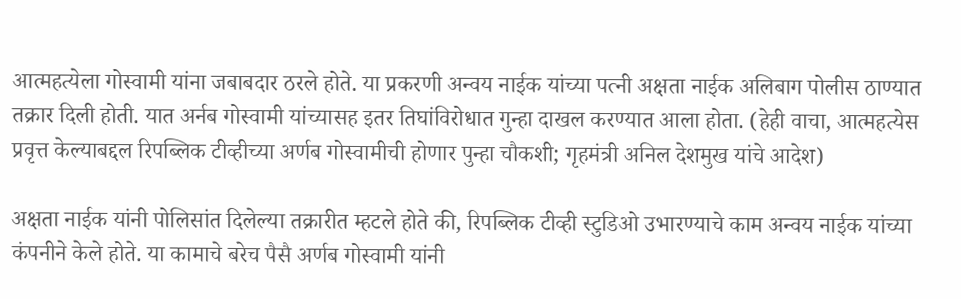आत्महत्येला गोस्वामी यांना जबाबदार ठरले होते. या प्रकरणी अन्वय नाईक यांच्या पत्नी अक्षता नाईक अलिबाग पोलीस ठाण्यात तक्रार दिली होती. यात अर्नब गोस्वामी यांच्यासह इतर तिघांविरोधात गुन्हा दाखल करण्यात आला होता. (हेही वाचा, आत्महत्येस प्रवृत्त केल्याबद्दल रिपब्लिक टीव्हीच्या अर्णब गोस्वामीची होणार पुन्हा चौकशी; गृहमंत्री अनिल देशमुख यांचे आदेश)

अक्षता नाईक यांनी पोलिसांत दिलेल्या तक्रारीत म्हटले होते की, रिपब्लिक टीव्ही स्टुडिओ उभारण्याचे काम अन्वय नाईक यांच्या कंपनीने केले होते. या कामाचे बरेच पैसै अर्णब गोस्वामी यांनी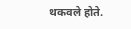थकवले होते.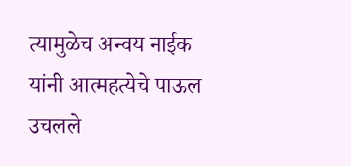त्यामुळेच अन्वय नाईक यांनी आत्महत्येचे पाऊल उचलले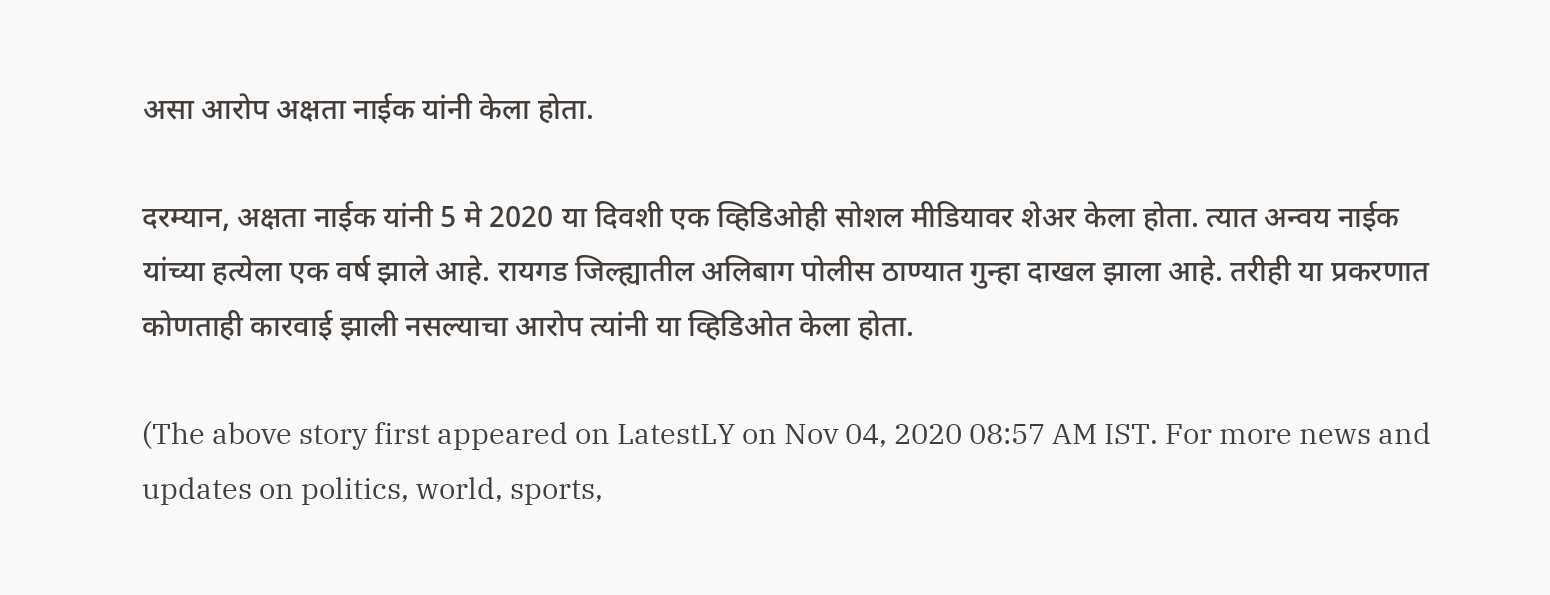असा आरोप अक्षता नाईक यांनी केला होता.

दरम्यान, अक्षता नाईक यांनी 5 मे 2020 या दिवशी एक व्हिडिओही सोशल मीडियावर शेअर केला होता. त्यात अन्वय नाईक यांच्या हत्येला एक वर्ष झाले आहे. रायगड जिल्ह्यातील अलिबाग पोलीस ठाण्यात गुन्हा दाखल झाला आहे. तरीही या प्रकरणात कोणताही कारवाई झाली नसल्याचा आरोप त्यांनी या व्हिडिओत केला होता.

(The above story first appeared on LatestLY on Nov 04, 2020 08:57 AM IST. For more news and updates on politics, world, sports,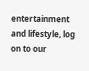entertainment and lifestyle, log on to our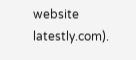website latestly.com).